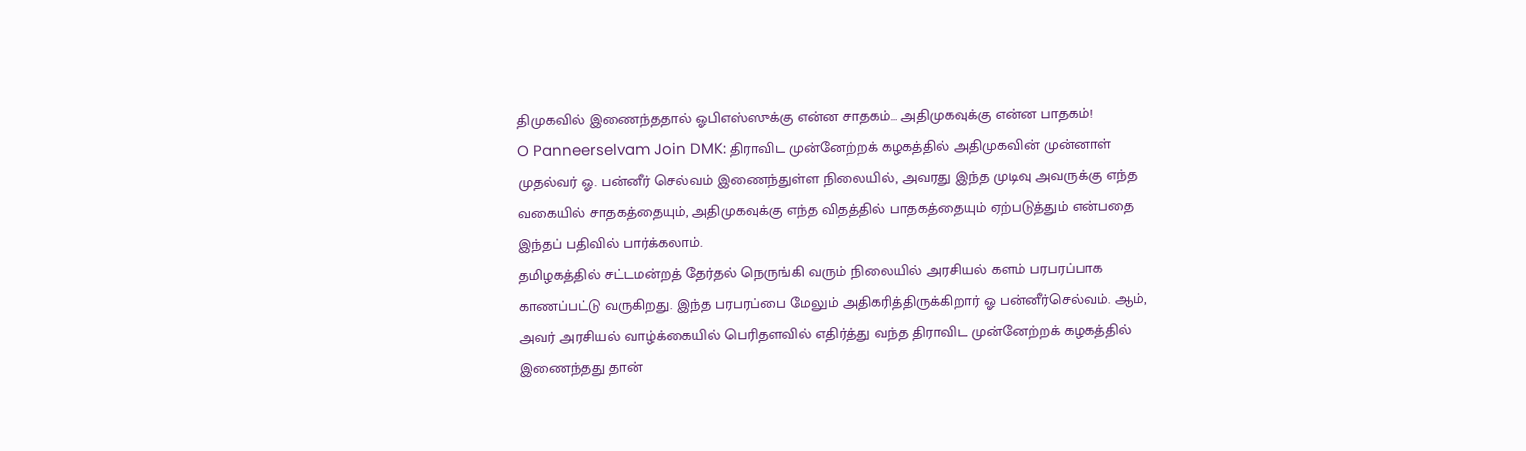திமுகவில் இணைந்ததால் ஓபிஎஸ்ஸுக்கு என்ன சாதகம்… அதிமுகவுக்கு என்ன பாதகம்!
O Panneerselvam Join DMK: திராவிட முன்னேற்றக் கழகத்தில் அதிமுகவின் முன்னாள் முதல்வர் ஓ. பன்னீர் செல்வம் இணைந்துள்ள நிலையில், அவரது இந்த முடிவு அவருக்கு எந்த வகையில் சாதகத்தையும், அதிமுகவுக்கு எந்த விதத்தில் பாதகத்தையும் ஏற்படுத்தும் என்பதை இந்தப் பதிவில் பார்க்கலாம்.
தமிழகத்தில் சட்டமன்றத் தேர்தல் நெருங்கி வரும் நிலையில் அரசியல் களம் பரபரப்பாக காணப்பட்டு வருகிறது. இந்த பரபரப்பை மேலும் அதிகரித்திருக்கிறார் ஓ பன்னீர்செல்வம். ஆம், அவர் அரசியல் வாழ்க்கையில் பெரிதளவில் எதிர்த்து வந்த திராவிட முன்னேற்றக் கழகத்தில் இணைந்தது தான்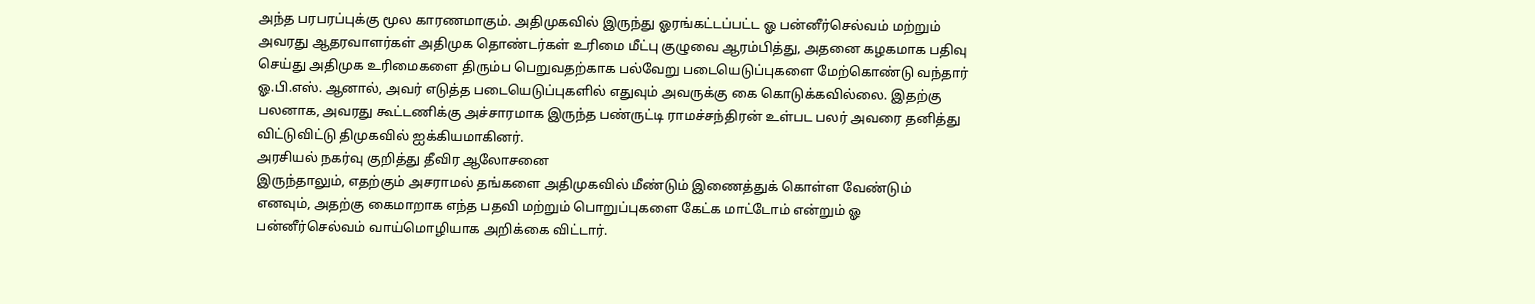அந்த பரபரப்புக்கு மூல காரணமாகும். அதிமுகவில் இருந்து ஓரங்கட்டப்பட்ட ஓ பன்னீர்செல்வம் மற்றும் அவரது ஆதரவாளர்கள் அதிமுக தொண்டர்கள் உரிமை மீட்பு குழுவை ஆரம்பித்து, அதனை கழகமாக பதிவு செய்து அதிமுக உரிமைகளை திரும்ப பெறுவதற்காக பல்வேறு படையெடுப்புகளை மேற்கொண்டு வந்தார் ஓ.பி.எஸ். ஆனால், அவர் எடுத்த படையெடுப்புகளில் எதுவும் அவருக்கு கை கொடுக்கவில்லை. இதற்கு பலனாக, அவரது கூட்டணிக்கு அச்சாரமாக இருந்த பண்ருட்டி ராமச்சந்திரன் உள்பட பலர் அவரை தனித்து விட்டுவிட்டு திமுகவில் ஐக்கியமாகினர்.
அரசியல் நகர்வு குறித்து தீவிர ஆலோசனை
இருந்தாலும், எதற்கும் அசராமல் தங்களை அதிமுகவில் மீண்டும் இணைத்துக் கொள்ள வேண்டும் எனவும், அதற்கு கைமாறாக எந்த பதவி மற்றும் பொறுப்புகளை கேட்க மாட்டோம் என்றும் ஓ பன்னீர்செல்வம் வாய்மொழியாக அறிக்கை விட்டார்.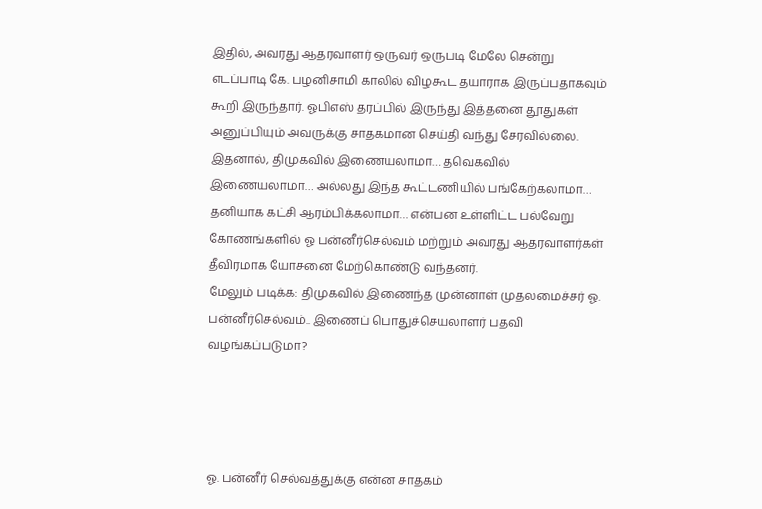இதில், அவரது ஆதரவாளர் ஒருவர் ஒருபடி மேலே சென்று எடப்பாடி கே. பழனிசாமி காலில் விழகூட தயாராக இருப்பதாகவும் கூறி இருந்தார். ஓபிஎஸ் தரப்பில் இருந்து இத்தனை தூதுகள் அனுப்பியும் அவருக்கு சாதகமான செய்தி வந்து சேரவில்லை. இதனால், திமுகவில் இணையலாமா… தவெகவில் இணையலாமா… அல்லது இந்த கூட்டணியில் பங்கேற்கலாமா… தனியாக கட்சி ஆரம்பிக்கலாமா… என்பன உள்ளிட்ட பல்வேறு கோணங்களில் ஓ பன்னீர்செல்வம் மற்றும் அவரது ஆதரவாளர்கள் தீவிரமாக யோசனை மேற்கொண்டு வந்தனர்.
மேலும் படிக்க: திமுகவில் இணைந்த முன்னாள் முதலமைச்சர் ஓ. பன்னீர்செல்வம்.. இணைப் பொதுச்செயலாளர் பதவி வழங்கப்படுமா?




ஓ. பன்னீர் செல்வத்துக்கு என்ன சாதகம்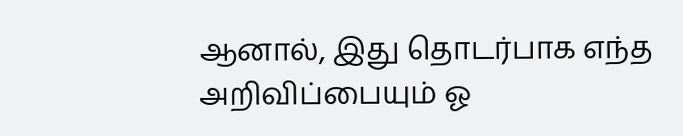ஆனால், இது தொடர்பாக எந்த அறிவிப்பையும் ஓ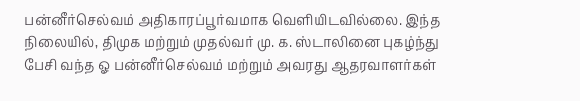பன்னீர்செல்வம் அதிகாரப்பூர்வமாக வெளியிடவில்லை. இந்த நிலையில், திமுக மற்றும் முதல்வர் மு. க. ஸ்டாலினை புகழ்ந்து பேசி வந்த ஓ பன்னீர்செல்வம் மற்றும் அவரது ஆதரவாளர்கள்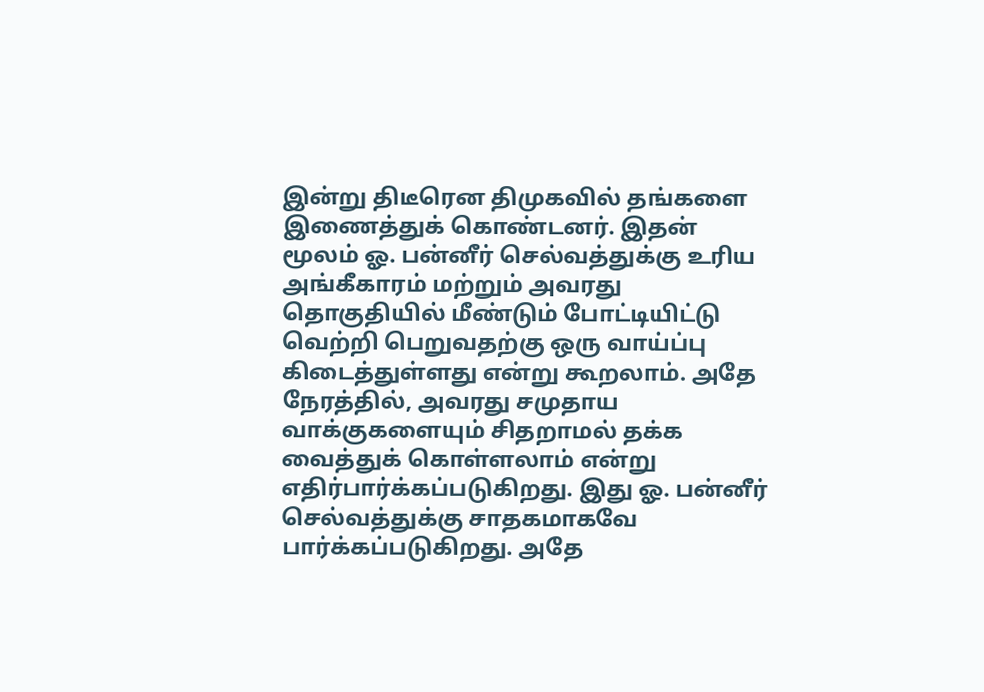இன்று திடீரென திமுகவில் தங்களை இணைத்துக் கொண்டனர். இதன் மூலம் ஓ. பன்னீர் செல்வத்துக்கு உரிய அங்கீகாரம் மற்றும் அவரது தொகுதியில் மீண்டும் போட்டியிட்டு வெற்றி பெறுவதற்கு ஒரு வாய்ப்பு கிடைத்துள்ளது என்று கூறலாம். அதே நேரத்தில், அவரது சமுதாய வாக்குகளையும் சிதறாமல் தக்க வைத்துக் கொள்ளலாம் என்று எதிர்பார்க்கப்படுகிறது. இது ஓ. பன்னீர் செல்வத்துக்கு சாதகமாகவே பார்க்கப்படுகிறது. அதே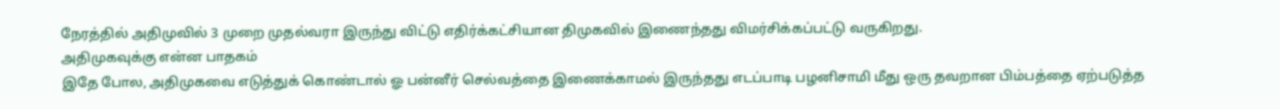நேரத்தில் அதிமுவில் 3 முறை முதல்வரா இருந்து விட்டு எதிர்க்கட்சியான திமுகவில் இணைந்தது விமர்சிக்கப்பட்டு வருகிறது.
அதிமுகவுக்கு என்ன பாதகம்
இதே போல, அதிமுகவை எடுத்துக் கொண்டால் ஓ பன்னீர் செல்வத்தை இணைக்காமல் இருந்தது எடப்பாடி பழனிசாமி மீது ஒரு தவறான பிம்பத்தை ஏற்படுத்த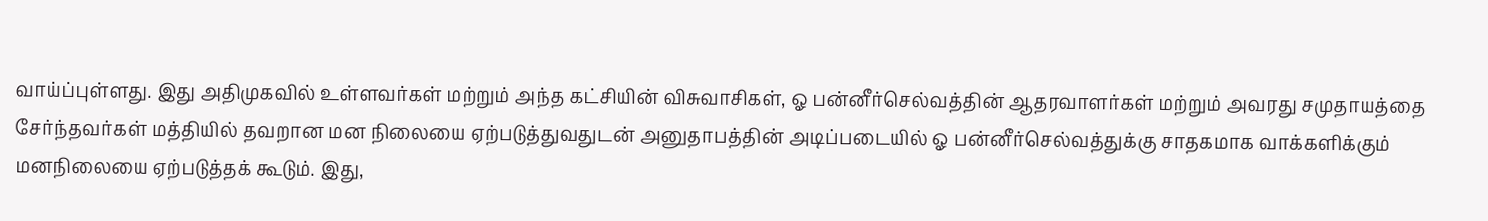வாய்ப்புள்ளது. இது அதிமுகவில் உள்ளவர்கள் மற்றும் அந்த கட்சியின் விசுவாசிகள், ஓ பன்னீர்செல்வத்தின் ஆதரவாளர்கள் மற்றும் அவரது சமுதாயத்தை சேர்ந்தவர்கள் மத்தியில் தவறான மன நிலையை ஏற்படுத்துவதுடன் அனுதாபத்தின் அடிப்படையில் ஓ பன்னீர்செல்வத்துக்கு சாதகமாக வாக்களிக்கும் மனநிலையை ஏற்படுத்தக் கூடும். இது,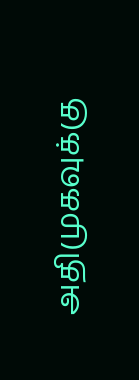அதிமுகவுக்கு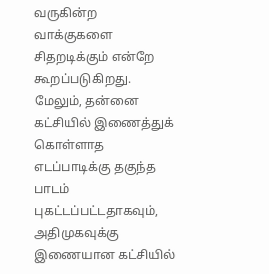வருகின்ற வாக்குகளை சிதறடிக்கும் என்றே கூறப்படுகிறது. மேலும், தன்னை கட்சியில் இணைத்துக் கொள்ளாத எடப்பாடிக்கு தகுந்த பாடம் புகட்டப்பட்டதாகவும், அதிமுகவுக்கு இணையான கட்சியில்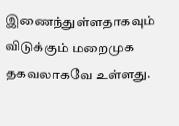இணைந்துள்ளதாகவும் விடுக்கும் மறைமுக தகவலாகவே உள்ளது.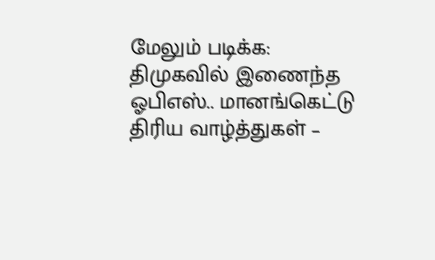மேலும் படிக்க: திமுகவில் இணைந்த ஓபிஎஸ்.. மானங்கெட்டு திரிய வாழ்த்துகள் –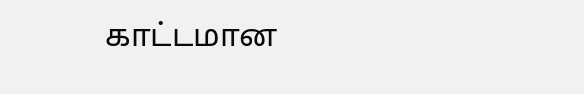காட்டமான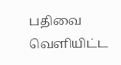பதிவை வெளியிட்ட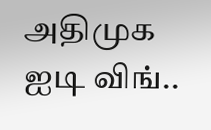அதிமுக ஐடி விங்..